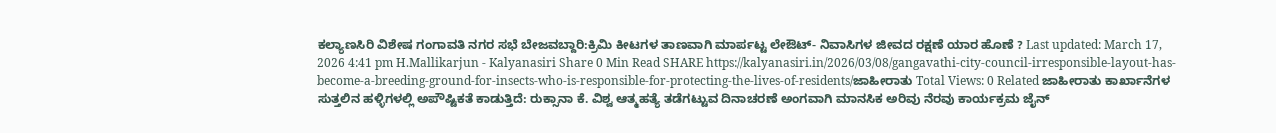ಕಲ್ಯಾಣಸಿರಿ ವಿಶೇಷ ಗಂಗಾವತಿ ನಗರ ಸಭೆ ಬೇಜವಬ್ದಾರಿ:ಕ್ರಿಮಿ ಕೀಟಗಳ ತಾಣವಾಗಿ ಮಾರ್ಪಟ್ಟ ಲೇಔಟ್- ನಿವಾಸಿಗಳ ಜೀವದ ರಕ್ಷಣೆ ಯಾರ ಹೊಣೆ ? Last updated: March 17, 2026 4:41 pm H.Mallikarjun - Kalyanasiri Share 0 Min Read SHARE https://kalyanasiri.in/2026/03/08/gangavathi-city-council-irresponsible-layout-has-become-a-breeding-ground-for-insects-who-is-responsible-for-protecting-the-lives-of-residents/ಜಾಹೀರಾತು Total Views: 0 Related ಜಾಹೀರಾತು ಕಾರ್ಖಾನೆಗಳ ಸುತ್ತಲಿನ ಹಳ್ಳಿಗಳಲ್ಲಿ ಅಪೌಷ್ಟಿಕತೆ ಕಾಡುತ್ತಿದೆ: ರುಕ್ಸಾನಾ ಕೆ. ವಿಶ್ವ ಆತ್ಮಹತ್ಯೆ ತಡೆಗಟ್ಟುವ ದಿನಾಚರಣೆ ಅಂಗವಾಗಿ ಮಾನಸಿಕ ಅರಿವು ನೆರವು ಕಾರ್ಯಕ್ರಮ ಜೈನ್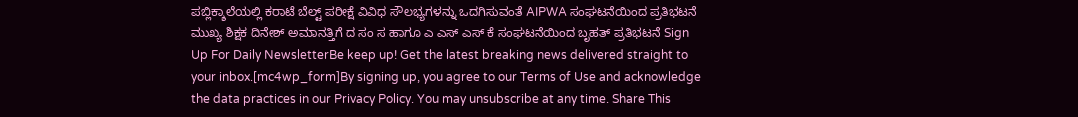ಪಬ್ಲಿಕ್ಶಾಲೆಯಲ್ಲಿ ಕರಾಟೆ ಬೆಲ್ಟ್ ಪರೀಕ್ಷೆ ವಿವಿಧ ಸೌಲಭ್ಯಗಳನ್ನು ಒದಗಿಸುವಂತೆ AIPWA ಸಂಘಟನೆಯಿಂದ ಪ್ರತಿಭಟನೆ ಮುಖ್ಯ ಶಿಕ್ಷಕ ದಿನೇಶ್ ಅಮಾನತ್ತಿಗೆ ದ ಸಂ ಸ ಹಾಗೂ ಎ ಎಸ್ ಎಸ್ ಕೆ ಸಂಘಟನೆಯಿಂದ ಬೃಹತ್ ಪ್ರತಿಭಟನೆ Sign Up For Daily NewsletterBe keep up! Get the latest breaking news delivered straight to your inbox.[mc4wp_form]By signing up, you agree to our Terms of Use and acknowledge the data practices in our Privacy Policy. You may unsubscribe at any time. Share This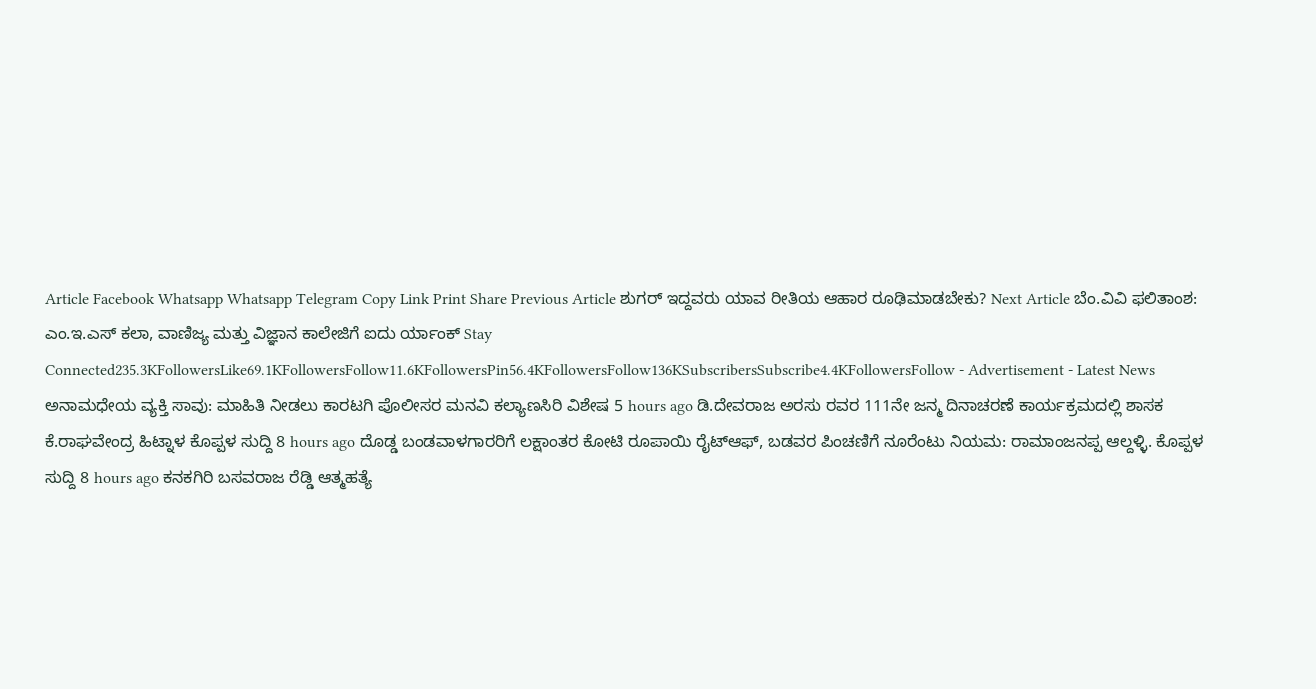Article Facebook Whatsapp Whatsapp Telegram Copy Link Print Share Previous Article ಶುಗರ್ ಇದ್ದವರು ಯಾವ ರೀತಿಯ ಆಹಾರ ರೂಢಿಮಾಡಬೇಕು? Next Article ಬೆಂ.ವಿವಿ ಫಲಿತಾಂಶ: ಎಂ.ಇ.ಎಸ್ ಕಲಾ, ವಾಣಿಜ್ಯ ಮತ್ತು ವಿಜ್ಞಾನ ಕಾಲೇಜಿಗೆ ಐದು ರ್ಯಾಂಕ್ Stay Connected235.3KFollowersLike69.1KFollowersFollow11.6KFollowersPin56.4KFollowersFollow136KSubscribersSubscribe4.4KFollowersFollow - Advertisement - Latest News ಅನಾಮಧೇಯ ವ್ಯಕ್ತಿ ಸಾವು: ಮಾಹಿತಿ ನೀಡಲು ಕಾರಟಗಿ ಪೊಲೀಸರ ಮನವಿ ಕಲ್ಯಾಣಸಿರಿ ವಿಶೇಷ 5 hours ago ಡಿ.ದೇವರಾಜ ಅರಸು ರವರ 111ನೇ ಜನ್ಮ ದಿನಾಚರಣೆ ಕಾರ್ಯಕ್ರಮದಲ್ಲಿ ಶಾಸಕ ಕೆ.ರಾಘವೇಂದ್ರ ಹಿಟ್ನಾಳ ಕೊಪ್ಪಳ ಸುದ್ದಿ 8 hours ago ದೊಡ್ಡ ಬಂಡವಾಳಗಾರರಿಗೆ ಲಕ್ಷಾಂತರ ಕೋಟಿ ರೂಪಾಯಿ ರೈಟ್ಆಫ್, ಬಡವರ ಪಿಂಚಣಿಗೆ ನೂರೆಂಟು ನಿಯಮ: ರಾಮಾಂಜನಪ್ಪ ಆಲ್ದಳ್ಳಿ. ಕೊಪ್ಪಳ ಸುದ್ದಿ 8 hours ago ಕನಕಗಿರಿ ಬಸವರಾಜ ರೆಡ್ಡಿ ಆತ್ಮಹತ್ಯೆ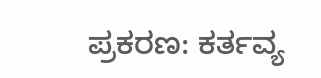ಪ್ರಕರಣ: ಕರ್ತವ್ಯ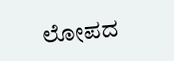ಲೋಪದ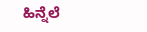ಹಿನ್ನೆಲೆ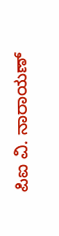ಪಿಐ ವಿ. ನಾರಾಯಣ್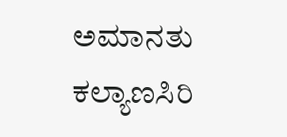ಅಮಾನತು ಕಲ್ಯಾಣಸಿರಿ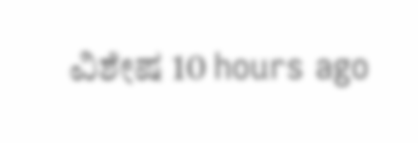ವಿಶೇಷ 10 hours ago